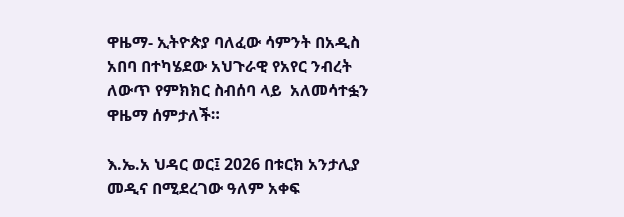ዋዜማ- ኢትዮጵያ ባለፈው ሳምንት በአዲስ አበባ በተካሄደው አህጉራዊ የአየር ንብረት ለውጥ የምክክር ስብሰባ ላይ  አለመሳተፏን ዋዜማ ሰምታለች።

እ.ኤ.አ ህዳር ወር፤ 2026 በቱርክ አንታሊያ መዲና በሚደረገው ዓለም አቀፍ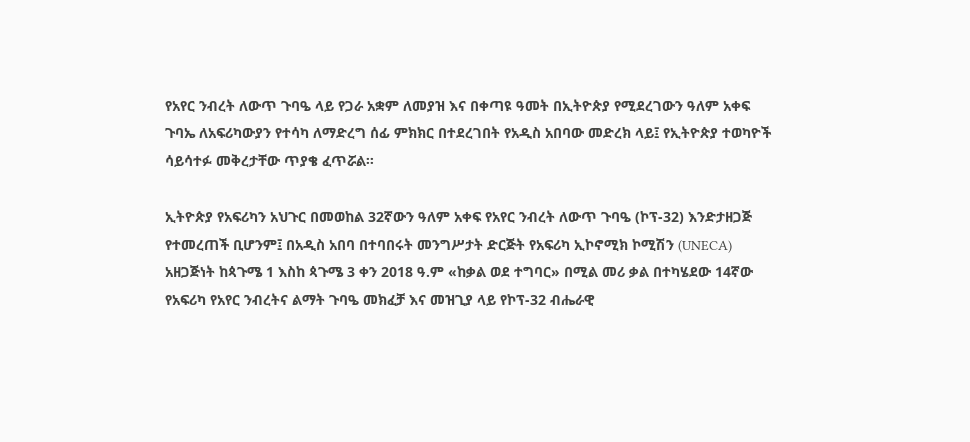የአየር ንብረት ለውጥ ጉባዔ ላይ የጋራ አቋም ለመያዝ እና በቀጣዩ ዓመት በኢትዮጵያ የሚደረገውን ዓለም አቀፍ ጉባኤ ለአፍሪካውያን የተሳካ ለማድረግ ሰፊ ምክክር በተደረገበት የአዲስ አበባው መድረክ ላይ፤ የኢትዮጵያ ተወካዮች ሳይሳተፉ መቅረታቸው ጥያቄ ፈጥሯል፡፡

ኢትዮጵያ የአፍሪካን አህጉር በመወከል 32ኛውን ዓለም አቀፍ የአየር ንብረት ለውጥ ጉባዔ (ኮፕ-32) እንድታዘጋጅ የተመረጠች ቢሆንም፤ በአዲስ አበባ በተባበሩት መንግሥታት ድርጅት የአፍሪካ ኢኮኖሚክ ኮሚሽን (UNECA) አዘጋጅነት ከጳጉሜ 1 እስከ ጳጉሜ 3 ቀን 2018 ዓ.ም «ከቃል ወደ ተግባር» በሚል መሪ ቃል በተካሄደው 14ኛው የአፍሪካ የአየር ንብረትና ልማት ጉባዔ መክፈቻ እና መዝጊያ ላይ የኮፕ-32 ብሔራዊ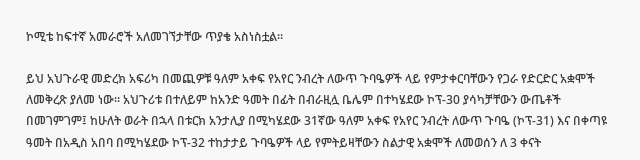ኮሚቴ ከፍተኛ አመራሮች አለመገኘታቸው ጥያቄ አስነስቷል።

ይህ አህጉራዊ መድረክ አፍሪካ በመጪዎቹ ዓለም አቀፍ የአየር ንብረት ለውጥ ጉባዔዎች ላይ የምታቀርባቸውን የጋራ የድርድር አቋሞች ለመቅረጽ ያለመ ነው። አህጉሪቱ በተለይም ከአንድ ዓመት በፊት በብራዚሏ ቤሌም በተካሄደው ኮፕ-30 ያሳካቻቸውን ውጤቶች በመገምገም፤ ከሁለት ወራት በኋላ በቱርክ አንታሊያ በሚካሄደው 31ኛው ዓለም አቀፍ የአየር ንብረት ለውጥ ጉባዔ (ኮፕ-31) እና በቀጣዩ ዓመት በአዲስ አበባ በሚካሄደው ኮፕ-32 ተከታታይ ጉባዔዎች ላይ የምትይዛቸውን ስልታዊ አቋሞች ለመወሰን ለ 3 ቀናት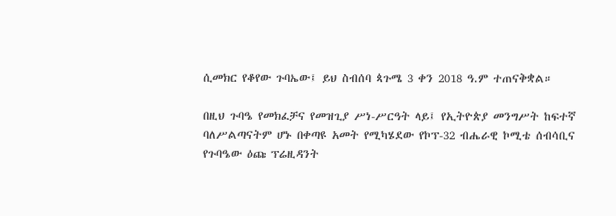ሲመክር የቆየው ጉባኤው፤ ይህ ስብሰባ ጳጉሜ 3 ቀን 2018 ዓ.ም ተጠናቅቋል።

በዚህ ጉባዔ የመክፈቻና የመዝጊያ ሥነ-ሥርዓት ላይ፤ የኢትዮጵያ መንግሥት ከፍተኛ ባለሥልጣናትም ሆኑ በቀጣዩ አመት የሚካሄደው የኮፕ-32 ብሔራዊ ኮሚቴ ሰብሳቢና የጉባዔው ዕጩ ፕሬዚዳንት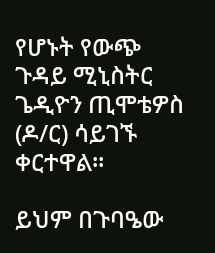የሆኑት የውጭ ጉዳይ ሚኒስትር ጌዲዮን ጢሞቴዎስ (ዶ/ር) ሳይገኙ ቀርተዋል።

ይህም በጉባዔው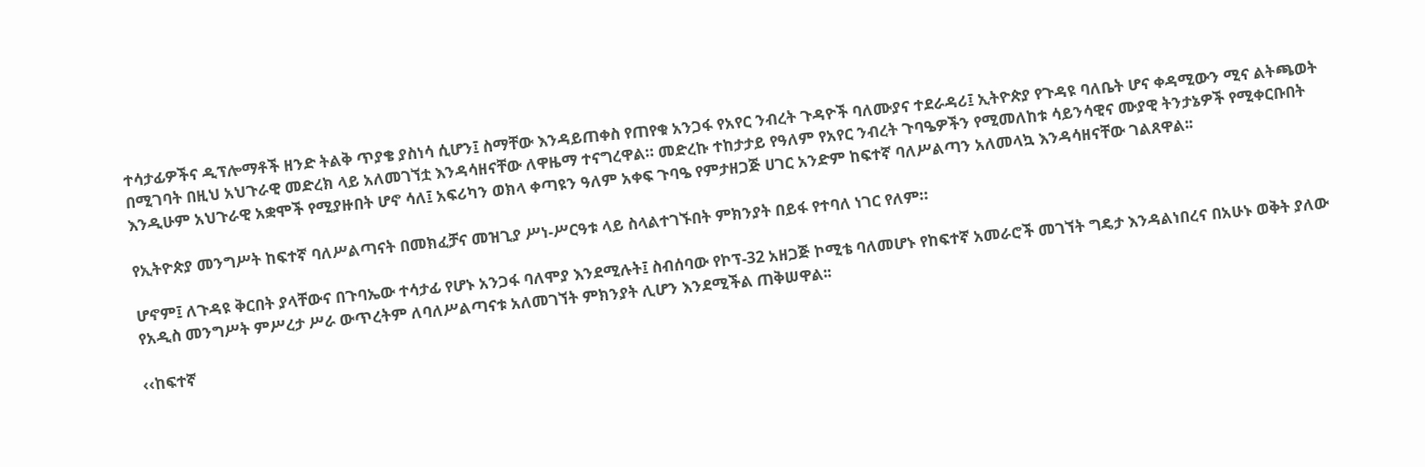ተሳታፊዎችና ዲፕሎማቶች ዘንድ ትልቅ ጥያቄ ያስነሳ ሲሆን፤ ስማቸው እንዳይጠቀስ የጠየቁ አንጋፋ የአየር ንብረት ጉዳዮች ባለሙያና ተደራዳሪ፤ ኢትዮጵያ የጉዳዩ ባለቤት ሆና ቀዳሚውን ሚና ልትጫወት በሚገባት በዚህ አህጉራዊ መድረክ ላይ አለመገኘቷ እንዳሳዘናቸው ለዋዜማ ተናግረዋል። መድረኩ ተከታታይ የዓለም የአየር ንብረት ጉባዔዎችን የሚመለከቱ ሳይንሳዊና ሙያዊ ትንታኔዎች የሚቀርቡበት እንዲሁም አህጉራዊ አቋሞች የሚያዙበት ሆኖ ሳለ፤ አፍሪካን ወክላ ቀጣዩን ዓለም አቀፍ ጉባዔ የምታዘጋጅ ሀገር አንድም ከፍተኛ ባለሥልጣን አለመላኳ እንዳሳዘናቸው ገልጸዋል፡፡

የኢትዮጵያ መንግሥት ከፍተኛ ባለሥልጣናት በመክፈቻና መዝጊያ ሥነ-ሥርዓቱ ላይ ስላልተገኙበት ምክንያት በይፋ የተባለ ነገር የለም።

ሆኖም፤ ለጉዳዩ ቅርበት ያላቸውና በጉባኤው ተሳታፊ የሆኑ አንጋፋ ባለሞያ እንደሚሉት፤ ስብሰባው የኮፕ-32 አዘጋጅ ኮሚቴ ባለመሆኑ የከፍተኛ አመራሮች መገኘት ግዴታ እንዳልነበረና በአሁኑ ወቅት ያለው የአዲስ መንግሥት ምሥረታ ሥራ ውጥረትም ለባለሥልጣናቱ አለመገኘት ምክንያት ሊሆን እንደሚችል ጠቅሠዋል፡፡

‹‹ከፍተኛ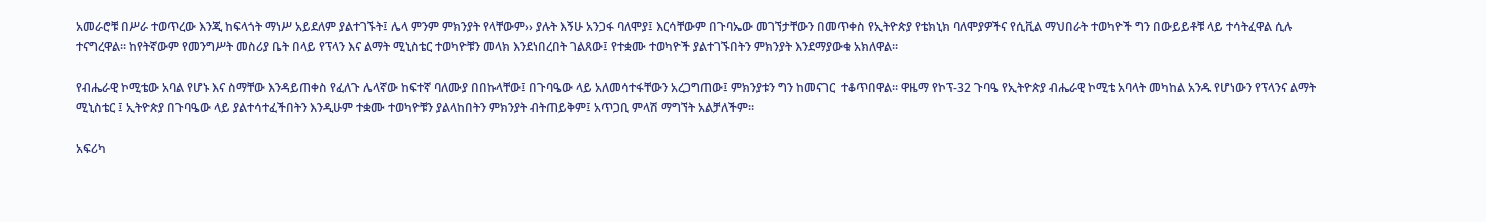አመራሮቹ በሥራ ተወጥረው እንጂ ከፍላጎት ማነሥ አይደለም ያልተገኙት፤ ሌላ ምንም ምክንያት የላቸውም›› ያሉት እኝሁ አንጋፋ ባለሞያ፤ እርሳቸውም በጉባኤው መገኘታቸውን በመጥቀስ የኢትዮጵያ የቴክኒክ ባለሞያዎችና የሲቪል ማህበራት ተወካዮች ግን በውይይቶቹ ላይ ተሳትፈዋል ሲሉ ተናግረዋል። ከየትኛውም የመንግሥት መስሪያ ቤት በላይ የፕላን እና ልማት ሚኒስቴር ተወካዮቹን መላክ እንደነበረበት ገልጸው፤ የተቋሙ ተወካዮች ያልተገኙበትን ምክንያት እንደማያውቁ አክለዋል፡፡

የብሔራዊ ኮሚቴው አባል የሆኑ እና ስማቸው እንዳይጠቀስ የፈለጉ ሌላኛው ከፍተኛ ባለሙያ በበኩላቸው፤ በጉባዔው ላይ አለመሳተፋቸውን አረጋግጠው፤ ምክንያቱን ግን ከመናገር  ተቆጥበዋል። ዋዜማ የኮፕ-32 ጉባዔ የኢትዮጵያ ብሔራዊ ኮሚቴ አባላት መካከል አንዱ የሆነውን የፕላንና ልማት ሚኒስቴር ፤ ኢትዮጵያ በጉባዔው ላይ ያልተሳተፈችበትን እንዲሁም ተቋሙ ተወካዮቹን ያልላከበትን ምክንያት ብትጠይቅም፤ አጥጋቢ ምላሽ ማግኘት አልቻለችም።

አፍሪካ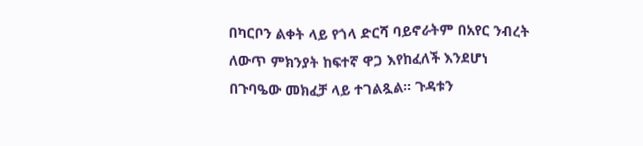በካርቦን ልቀት ላይ የጎላ ድርሻ ባይኖራትም በአየር ንብረት ለውጥ ምክንያት ከፍተኛ ዋጋ እየከፈለች እንደሆነ በጉባዔው መክፈቻ ላይ ተገልጿል። ጉዳቱን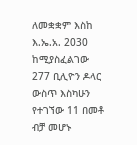ለመቋቋም እስከ እ.ኤ.አ. 2030 ከሚያስፈልገው 277 ቢሊዮን ዶላር ውስጥ እስካሁን የተገኘው 11 በመቶ ብቻ መሆኑ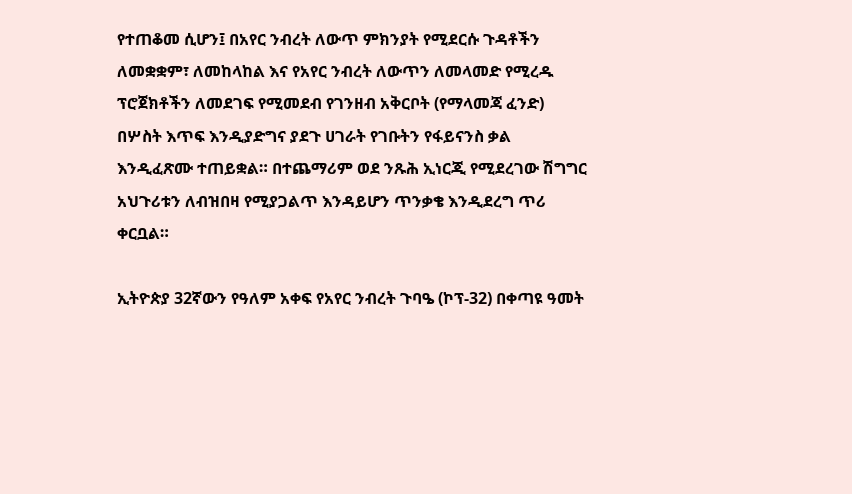የተጠቆመ ሲሆን፤ በአየር ንብረት ለውጥ ምክንያት የሚደርሱ ጉዳቶችን ለመቋቋም፣ ለመከላከል እና የአየር ንብረት ለውጥን ለመላመድ የሚረዱ ፕሮጀክቶችን ለመደገፍ የሚመደብ የገንዘብ አቅርቦት (የማላመጃ ፈንድ) በሦስት እጥፍ እንዲያድግና ያደጉ ሀገራት የገቡትን የፋይናንስ ቃል እንዲፈጽሙ ተጠይቋል። በተጨማሪም ወደ ንጹሕ ኢነርጂ የሚደረገው ሽግግር አህጉሪቱን ለብዝበዛ የሚያጋልጥ እንዳይሆን ጥንቃቄ እንዲደረግ ጥሪ ቀርቧል።

ኢትዮጵያ 32ኛውን የዓለም አቀፍ የአየር ንብረት ጉባዔ (ኮፕ-32) በቀጣዩ ዓመት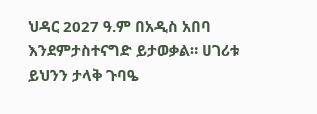ህዳር 2027 ዓ.ም በአዲስ አበባ እንደምታስተናግድ ይታወቃል። ሀገሪቱ ይህንን ታላቅ ጉባዔ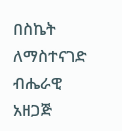በስኬት ለማስተናገድ ብሔራዊ አዘጋጅ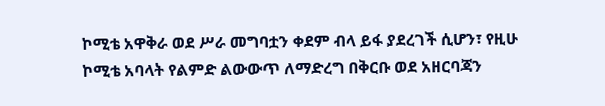ኮሚቴ አዋቅራ ወደ ሥራ መግባቷን ቀደም ብላ ይፋ ያደረገች ሲሆን፣ የዚሁ ኮሚቴ አባላት የልምድ ልውውጥ ለማድረግ በቅርቡ ወደ አዘርባጃን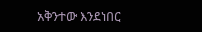አቅንተው እንደነበር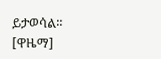ይታወሳል። [ዋዜማ]